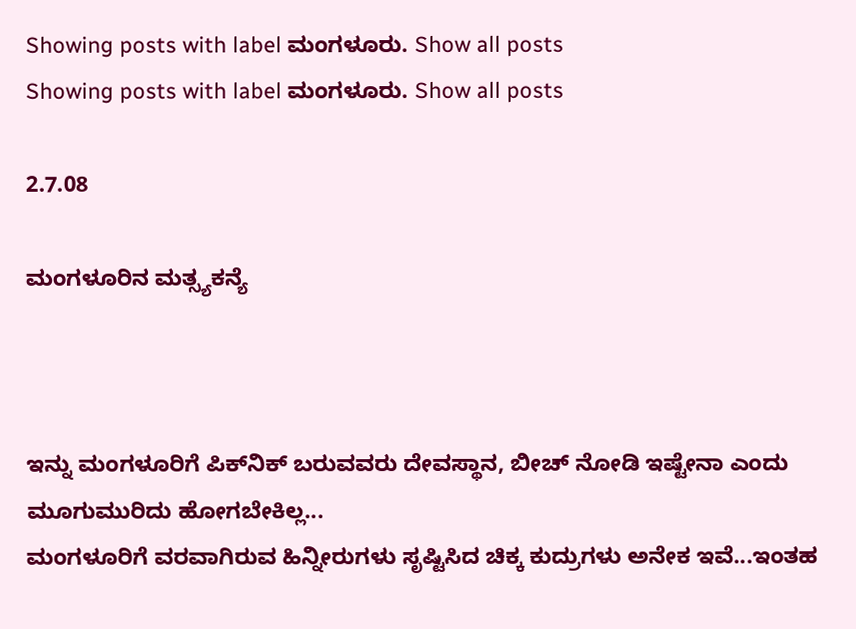Showing posts with label ಮಂಗಳೂರು. Show all posts
Showing posts with label ಮಂಗಳೂರು. Show all posts

2.7.08

ಮಂಗಳೂರಿನ ಮತ್ಸ್ಯಕನ್ಯೆ



ಇನ್ನು ಮಂಗಳೂರಿಗೆ ಪಿಕ್‌ನಿಕ್ ಬರುವವರು ದೇವಸ್ಥಾನ, ಬೀಚ್ ನೋಡಿ ಇಷ್ಟೇನಾ ಎಂದು ಮೂಗುಮುರಿದು ಹೋಗಬೇಕಿಲ್ಲ...
ಮಂಗಳೂರಿಗೆ ವರವಾಗಿರುವ ಹಿನ್ನೀರುಗಳು ಸೃಷ್ಟಿಸಿದ ಚಿಕ್ಕ ಕುದ್ರುಗಳು ಅನೇಕ ಇವೆ...ಇಂತಹ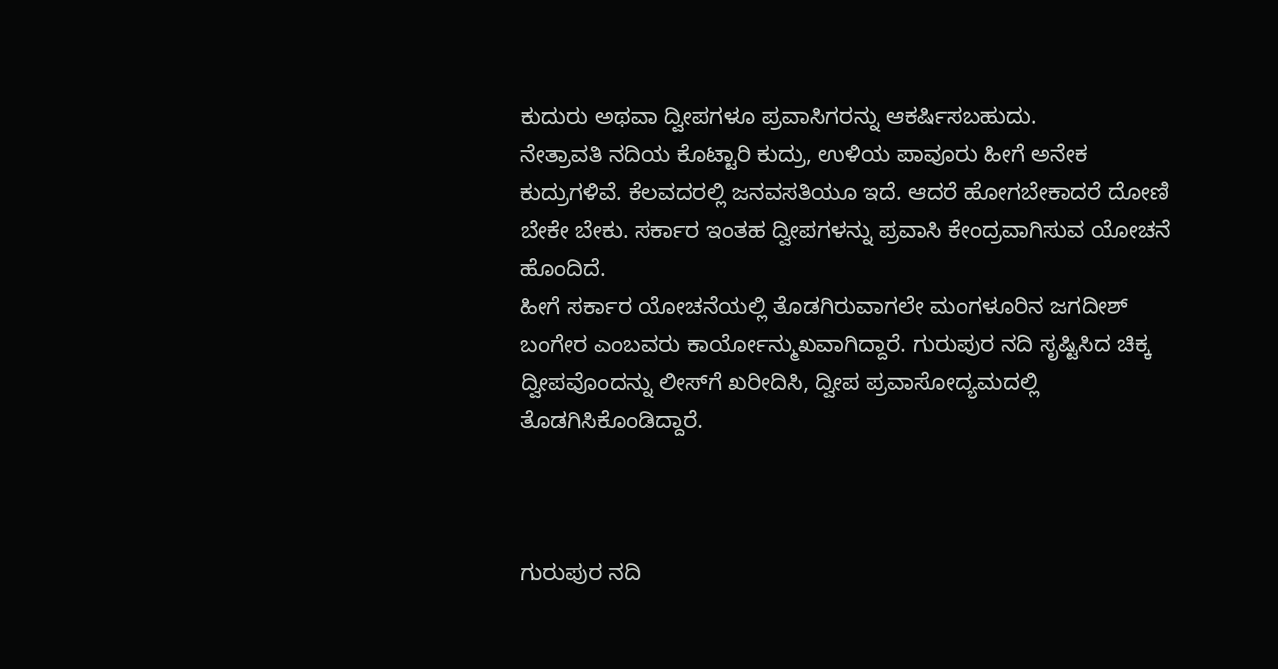ಕುದುರು ಅಥವಾ ದ್ವೀಪಗಳೂ ಪ್ರವಾಸಿಗರನ್ನು ಆಕರ್ಷಿಸಬಹುದು.
ನೇತ್ರಾವತಿ ನದಿಯ ಕೊಟ್ಟಾರಿ ಕುದ್ರು, ಉಳಿಯ ಪಾವೂರು ಹೀಗೆ ಅನೇಕ ಕುದ್ರುಗಳಿವೆ. ಕೆಲವದರಲ್ಲಿ ಜನವಸತಿಯೂ ಇದೆ. ಆದರೆ ಹೋಗಬೇಕಾದರೆ ದೋಣಿ ಬೇಕೇ ಬೇಕು. ಸರ್ಕಾರ ಇಂತಹ ದ್ವೀಪಗಳನ್ನು ಪ್ರವಾಸಿ ಕೇಂದ್ರವಾಗಿಸುವ ಯೋಚನೆ ಹೊಂದಿದೆ.
ಹೀಗೆ ಸರ್ಕಾರ ಯೋಚನೆಯಲ್ಲಿ ತೊಡಗಿರುವಾಗಲೇ ಮಂಗಳೂರಿನ ಜಗದೀಶ್ ಬಂಗೇರ ಎಂಬವರು ಕಾರ್ಯೋನ್ಮುಖವಾಗಿದ್ದಾರೆ. ಗುರುಪುರ ನದಿ ಸೃಷ್ಟಿಸಿದ ಚಿಕ್ಕ ದ್ವೀಪವೊಂದನ್ನು ಲೀಸ್‌ಗೆ ಖರೀದಿಸಿ, ದ್ವೀಪ ಪ್ರವಾಸೋದ್ಯಮದಲ್ಲಿ ತೊಡಗಿಸಿಕೊಂಡಿದ್ದಾರೆ.



ಗುರುಪುರ ನದಿ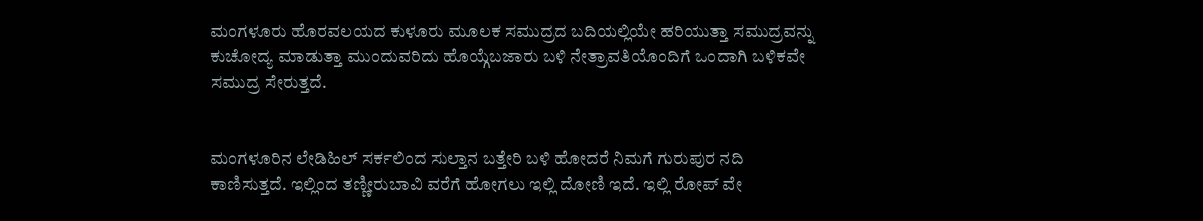ಮಂಗಳೂರು ಹೊರವಲಯದ ಕುಳೂರು ಮೂಲಕ ಸಮುದ್ರದ ಬದಿಯಲ್ಲಿಯೇ ಹರಿಯುತ್ತಾ ಸಮುದ್ರವನ್ನು ಕುಚೋದ್ಯ ಮಾಡುತ್ತಾ ಮುಂದುವರಿದು ಹೊಯ್ಗೆಬಜಾರು ಬಳಿ ನೇತ್ರಾವತಿಯೊಂದಿಗೆ ಒಂದಾಗಿ ಬಳಿಕವೇ ಸಮುದ್ರ ಸೇರುತ್ತದೆ.


ಮಂಗಳೂರಿನ ಲೇಡಿಹಿಲ್ ಸರ್ಕಲಿಂದ ಸುಲ್ತಾನ ಬತ್ತೇರಿ ಬಳಿ ಹೋದರೆ ನಿಮಗೆ ಗುರುಪುರ ನದಿ ಕಾಣಿಸುತ್ತದೆ. ಇಲ್ಲಿಂದ ತಣ್ಣೀರುಬಾವಿ ವರೆಗೆ ಹೋಗಲು ಇಲ್ಲಿ ದೋಣಿ ಇದೆ. ಇಲ್ಲಿ ರೋಪ್‌ ವೇ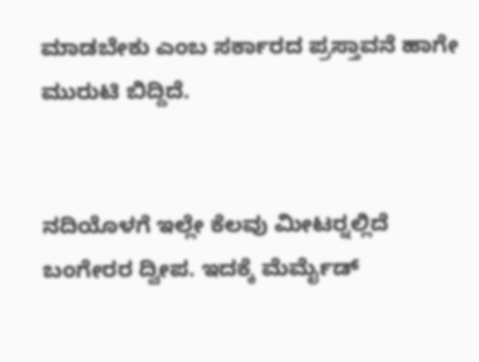ಮಾಡಬೇಕು ಎಂಬ ಸರ್ಕಾರದ ಪ್ರಸ್ತಾವನೆ ಹಾಗೇ ಮುರುಟಿ ಬಿದ್ದಿದೆ.


ನದಿಯೊಳಗೆ ಇಲ್ಲೇ ಕೆಲವು ಮೀಟರ್‍ನಲ್ಲಿದೆ ಬಂಗೇರರ ದ್ವೀಪ. ಇದಕ್ಕೆ ಮೆರ್ಮೈಡ್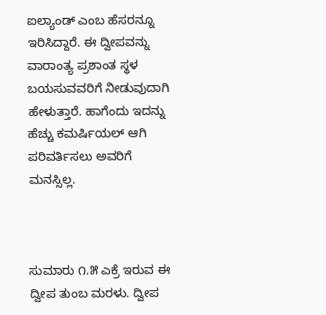ಐಲ್ಯಾಂಡ್ ಎಂಬ ಹೆಸರನ್ನೂ ಇರಿಸಿದ್ದಾರೆ. ಈ ದ್ವೀಪವನ್ನು ವಾರಾಂತ್ಯ ಪ್ರಶಾಂತ ಸ್ಥಳ ಬಯಸುವವರಿಗೆ ನೀಡುವುದಾಗಿ ಹೇಳುತ್ತಾರೆ. ಹಾಗೆಂದು ಇದನ್ನು ಹೆಚ್ಚು ಕಮರ್ಷಿಯಲ್ ಆಗಿ ಪರಿವರ್ತಿಸಲು ಅವರಿಗೆ ಮನಸ್ಸಿಲ್ಲ.



ಸುಮಾರು ೧.೫ ಎಕ್ರೆ ಇರುವ ಈ ದ್ವೀಪ ತುಂಬ ಮರಳು. ದ್ವೀಪ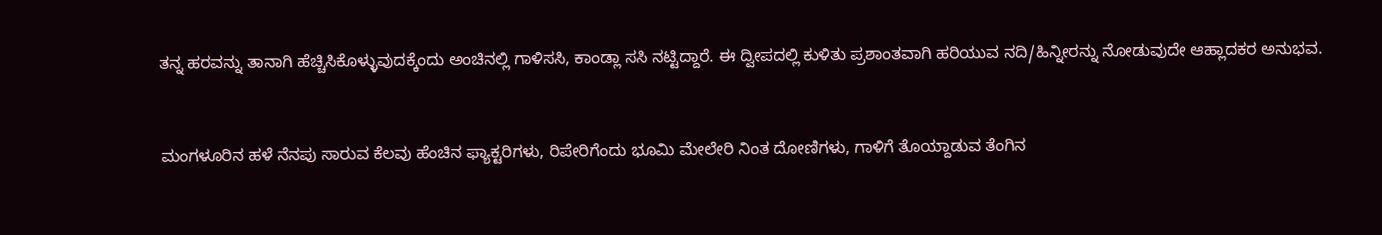ತನ್ನ ಹರವನ್ನು ತಾನಾಗಿ ಹೆಚ್ಚಿಸಿಕೊಳ್ಳುವುದಕ್ಕೆಂದು ಅಂಚಿನಲ್ಲಿ ಗಾಳಿಸಸಿ, ಕಾಂಡ್ಲಾ ಸಸಿ ನಟ್ಟಿದ್ದಾರೆ. ಈ ದ್ವೀಪದಲ್ಲಿ ಕುಳಿತು ಪ್ರಶಾಂತವಾಗಿ ಹರಿಯುವ ನದಿ/ಹಿನ್ನೀರನ್ನು ನೋಡುವುದೇ ಆಹ್ಲಾದಕರ ಅನುಭವ.


ಮಂಗಳೂರಿನ ಹಳೆ ನೆನಪು ಸಾರುವ ಕೆಲವು ಹೆಂಚಿನ ಫ್ಯಾಕ್ಟರಿಗಳು, ರಿಪೇರಿಗೆಂದು ಭೂಮಿ ಮೇಲೇರಿ ನಿಂತ ದೋಣಿಗಳು, ಗಾಳಿಗೆ ತೊಯ್ದಾಡುವ ತೆಂಗಿನ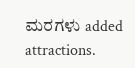ಮರಗಳು added attractions.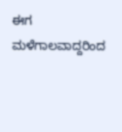ಈಗ ಮಳೆಗಾಲವಾದ್ದರಿಂದ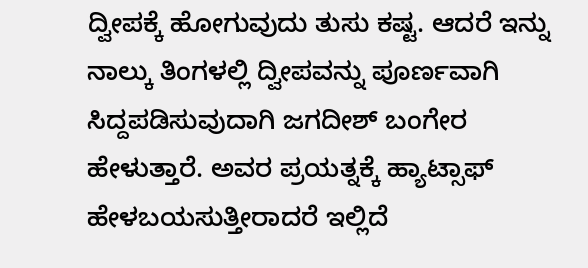ದ್ವೀಪಕ್ಕೆ ಹೋಗುವುದು ತುಸು ಕಷ್ಟ. ಆದರೆ ಇನ್ನು ನಾಲ್ಕು ತಿಂಗಳಲ್ಲಿ ದ್ವೀಪವನ್ನು ಪೂರ್ಣವಾಗಿ ಸಿದ್ದಪಡಿಸುವುದಾಗಿ ಜಗದೀಶ್ ಬಂಗೇರ ಹೇಳುತ್ತಾರೆ. ಅವರ ಪ್ರಯತ್ನಕ್ಕೆ ಹ್ಯಾಟ್ಸಾಫ್ ಹೇಳಬಯಸುತ್ತೀರಾದರೆ ಇಲ್ಲಿದೆ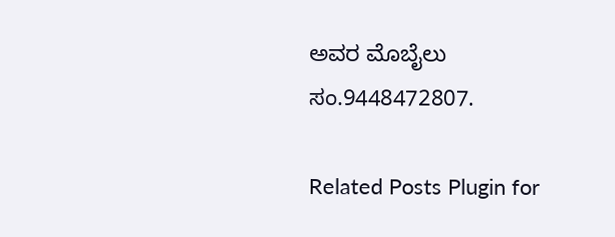ಅವರ ಮೊಬೈಲು ಸಂ.9448472807.

Related Posts Plugin for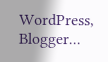WordPress, Blogger...